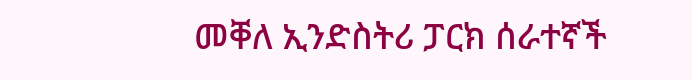መቐለ ኢንድስትሪ ፓርክ ሰራተኛች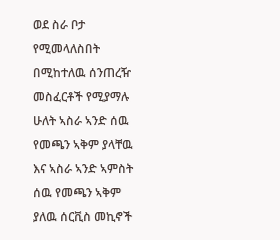ወደ ስራ ቦታ የሚመላለስበት በሚከተለዉ ሰንጠረዥ መስፈርቶች የሚያማሉ ሁለት ኣስራ ኣንድ ሰዉ የመጫን ኣቅም ያላቸዉ እና ኣስራ ኣንድ ኣምስት ሰዉ የመጫን ኣቅም ያለዉ ሰርቪስ መኪኖች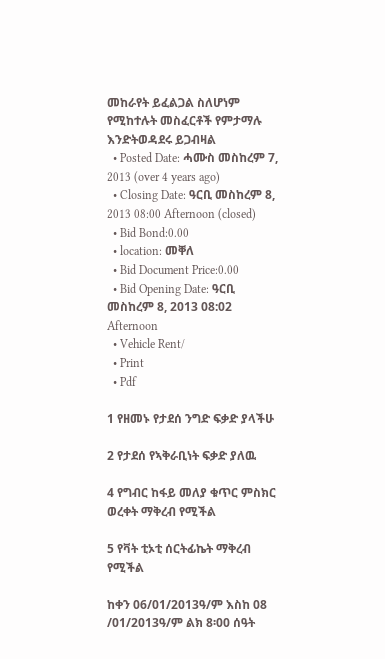መከራየት ይፈልጋል ስለሆነም የሚከተሉት መስፈርቶች የምታማሉ እንድትወዳደሩ ይጋብዛል
  • Posted Date: ሓሙስ መስከረም 7, 2013 (over 4 years ago)
  • Closing Date: ዓርቢ መስከረም 8, 2013 08:00 Afternoon (closed)
  • Bid Bond:0.00
  • location: መቐለ
  • Bid Document Price:0.00
  • Bid Opening Date: ዓርቢ መስከረም 8, 2013 08:02 Afternoon
  • Vehicle Rent/
  • Print
  • Pdf

1 የዘመኑ የታደሰ ንግድ ፍቃድ ያላችሁ

2 የታደሰ የኣቅራቢነት ፍቃድ ያለዉ

4 የግብር ከፋይ መለያ ቁጥር ምስክር ወረቀት ማቅረብ የሚችል

5 የቫት ቲኦቲ ሰርትፊኬት ማቅረብ የሚችል

ከቀን 06/01/2013ዓ/ም እስከ 08 /01/2013ዓ/ም ልክ 8፡00 ሰዓት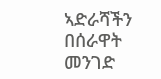ኣድራሻችን በሰራዋት መንገድ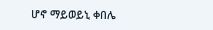ሆኖ ማይወይኒ ቀበሌ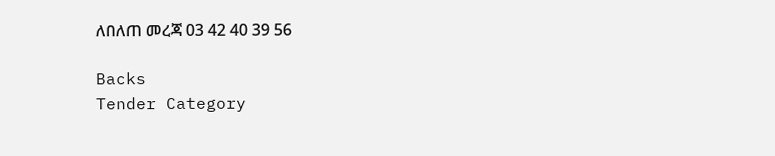ለበለጠ መረጃ 03 42 40 39 56

Backs
Tender Category